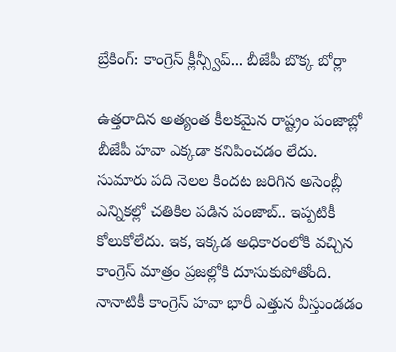బ్రేకింగ్: కాంగ్రెస్ క్లీన్స్వీప్... బీజేపీ బొక్క బోర్లా

ఉత్తరాదిన అత్యంత కీలకమైన రాష్ట్రం పంజాబ్లో బీజేపీ హవా ఎక్కడా కనిపించడం లేదు. సుమారు పది నెలల కిందట జరిగిన అసెంబ్లీ ఎన్నికల్లో చతికిల పడిన పంజాబ్.. ఇప్పటికీ కోలుకోలేదు. ఇక, ఇక్కడ అధికారంలోకి వచ్చిన కాంగ్రెస్ మాత్రం ప్రజల్లోకి దూసుకుపోతోంది. నానాటికీ కాంగ్రెస్ హవా భారీ ఎత్తున వీస్తుండడం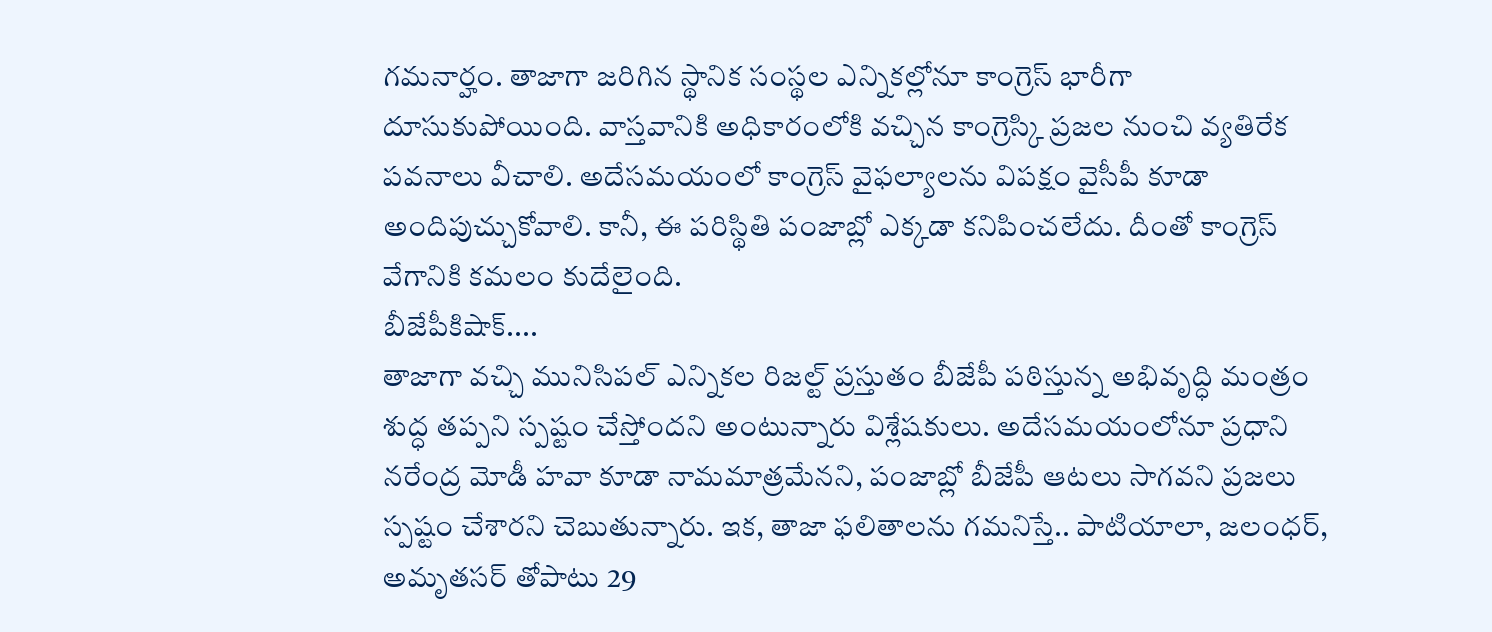గమనార్హం. తాజాగా జరిగిన స్థానిక సంస్థల ఎన్నికల్లోనూ కాంగ్రెస్ భారీగా దూసుకుపోయింది. వాస్తవానికి అధికారంలోకి వచ్చిన కాంగ్రెస్కి ప్రజల నుంచి వ్యతిరేక పవనాలు వీచాలి. అదేసమయంలో కాంగ్రెస్ వైఫల్యాలను విపక్షం వైసీపీ కూడా అందిపుచ్చుకోవాలి. కానీ, ఈ పరిస్థితి పంజాబ్లో ఎక్కడా కనిపించలేదు. దీంతో కాంగ్రెస్ వేగానికి కమలం కుదేలైంది.
బీజేపీకిషాక్....
తాజాగా వచ్చి మునిసిపల్ ఎన్నికల రిజల్ట్ ప్రస్తుతం బీజేపీ పఠిస్తున్న అభివృద్ధి మంత్రం శుద్ధ తప్పని స్పష్టం చేస్తోందని అంటున్నారు విశ్లేషకులు. అదేసమయంలోనూ ప్రధాని నరేంద్ర మోడీ హవా కూడా నామమాత్రమేనని, పంజాబ్లో బీజేపీ ఆటలు సాగవని ప్రజలు స్పష్టం చేశారని చెబుతున్నారు. ఇక, తాజా ఫలితాలను గమనిస్తే.. పాటియాలా, జలంధర్, అమృతసర్ తోపాటు 29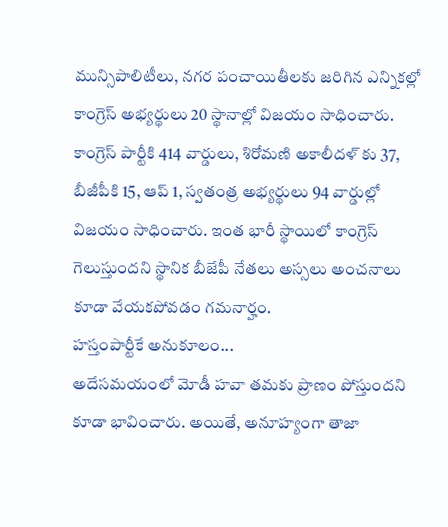మున్సిపాలిటీలు, నగర పంచాయితీలకు జరిగిన ఎన్నికల్లో కాంగ్రెస్ అభ్యర్థులు 20 స్థానాల్లో విజయం సాధించారు. కాంగ్రెస్ పార్టీకి 414 వార్డులు, శిరోమణి అకాలీదళ్ కు 37, బీజీపీకి 15, ఆప్ 1, స్వతంత్ర అభ్యర్థులు 94 వార్డుల్లో విజయం సాధించారు. ఇంత భారీ స్థాయిలో కాంగ్రెస్ గెలుస్తుందని స్థానిక బీజేపీ నేతలు అస్సలు అంచనాలు కూడా వేయకపోవడం గమనార్హం.
హస్తంపార్టీకే అనుకూలం...
అదేసమయంలో మోడీ హవా తమకు ప్రాణం పోస్తుందని కూడా భావించారు. అయితే, అనూహ్యంగా తాజా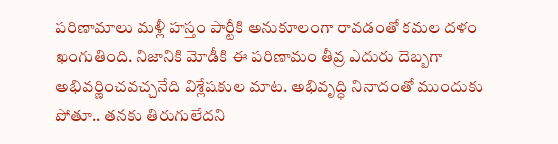పరిణామాలు మళ్లీ హస్తం పార్టీకి అనుకూలంగా రావడంతో కమల దళం ఖంగుతింది. నిజానికి మోడీకి ఈ పరిణామం తీవ్ర ఎదురు దెబ్బగా అభివర్ణించవచ్చనేది విశ్లేషకుల మాట. అభివృద్ధి నినాదంతో ముందుకు పోతూ.. తనకు తిరుగులేదని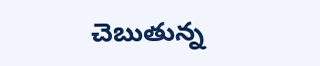చెబుతున్న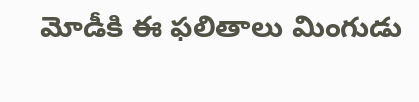మోడీకి ఈ ఫలితాలు మింగుడు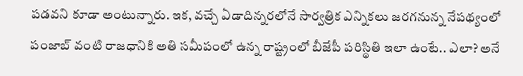పడవని కూడా అంటున్నారు. ఇక, వచ్చే ఏడాదిన్నరలోనే సార్వత్రిక ఎన్నికలు జరగనున్న నేపథ్యంలో పంజాబ్ వంటి రాజధానికి అతి సమీపంలో ఉన్న రాష్ట్రంలో బీజేపీ పరిస్థితి ఇలా ఉంటే.. ఎలా? అనే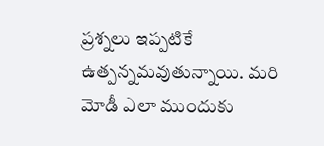ప్రశ్నలు ఇప్పటికే ఉత్పన్నమవుతున్నాయి. మరి మోడీ ఎలా ముందుకు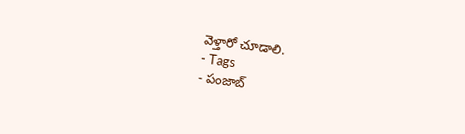వెళ్తారో చూడాలి.
- Tags
- పంజాబ్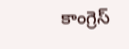కాంగ్రెస్